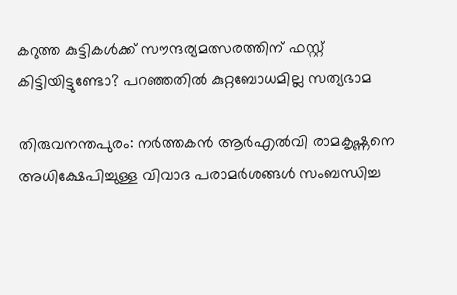കറുത്ത കുട്ടികൾക്ക് സൗന്ദര്യമത്സരത്തിന് ഫസ്റ്റ് കിട്ടിയിട്ടുണ്ടോ? പറഞ്ഞതിൽ കുറ്റബോധമില്ല സത്യഭാമ

തിരുവനന്തപുരം: നര്‍ത്തകന്‍ ആര്‍എല്‍വി രാമകൃഷ്ണനെ അധിക്ഷേപിച്ചുള്ള വിവാദ പരാമര്‍ശങ്ങള്‍ സംബന്ധിച്ച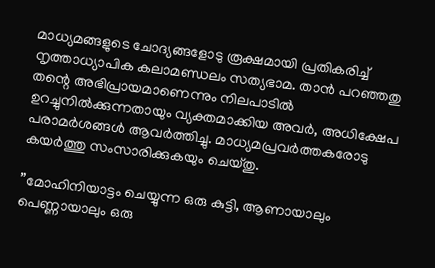മാധ്യമങ്ങളുടെ ചോദ്യങ്ങളോടു രൂക്ഷമായി പ്രതികരിച്ച് നൃത്താധ്യാപിക കലാമണ്ഡലം സത്യഭാമ. താന്‍ പറഞ്ഞതു തന്റെ അഭിപ്രായമാണെന്നും നിലപാടില്‍ ഉറച്ചുനില്‍ക്കുന്നതായും വ്യക്തമാക്കിയ അവര്‍, അധിക്ഷേപ പരാമര്‍ശങ്ങള്‍ ആവര്‍ത്തിച്ചു. മാധ്യമപ്രവര്‍ത്തകരോടു കയര്‍ത്തു സംസാരിക്കുകയും ചെയ്തു.

”മോഹിനിയാട്ടം ചെയ്യുന്ന ഒരു കുട്ടി, ആണായാലും പെണ്ണായാലും ഒരു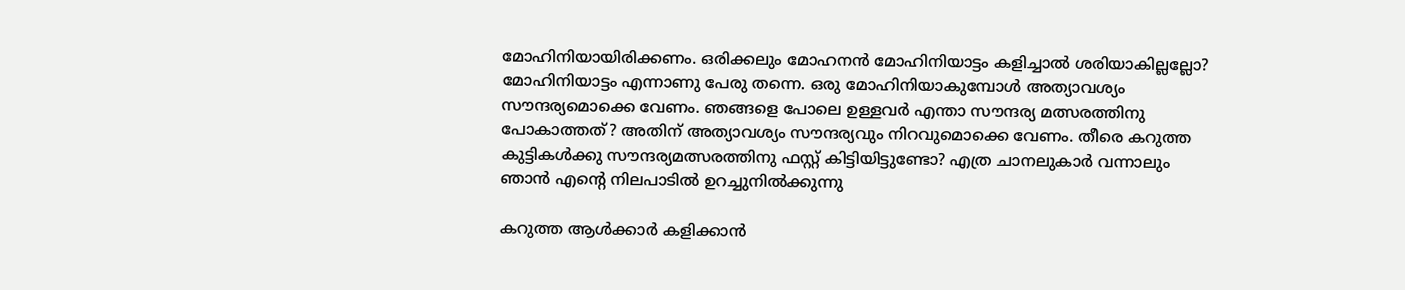മോഹിനിയായിരിക്കണം. ഒരിക്കലും മോഹനന്‍ മോഹിനിയാട്ടം കളിച്ചാല്‍ ശരിയാകില്ലല്ലോ? മോഹിനിയാട്ടം എന്നാണു പേരു തന്നെ. ഒരു മോഹിനിയാകുമ്പോള്‍ അത്യാവശ്യം സൗന്ദര്യമൊക്കെ വേണം. ഞങ്ങളെ പോലെ ഉള്ളവര്‍ എന്താ സൗന്ദര്യ മത്സരത്തിനു പോകാത്തത്? അതിന് അത്യാവശ്യം സൗന്ദര്യവും നിറവുമൊക്കെ വേണം. തീരെ കറുത്ത കുട്ടികള്‍ക്കു സൗന്ദര്യമത്സരത്തിനു ഫസ്റ്റ് കിട്ടിയിട്ടുണ്ടോ? എത്ര ചാനലുകാര്‍ വന്നാലും ഞാന്‍ എന്റെ നിലപാടില്‍ ഉറച്ചുനില്‍ക്കുന്നു

കറുത്ത ആള്‍ക്കാര്‍ കളിക്കാന്‍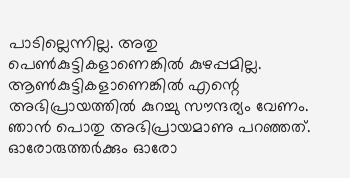പാടില്ലെന്നില്ല. അതു പെണ്‍കുട്ടികളാണെങ്കില്‍ കുഴപ്പമില്ല. ആണ്‍കുട്ടികളാണെങ്കില്‍ എന്റെ അഭിപ്രായത്തില്‍ കുറച്ചു സൗന്ദര്യം വേണം. ഞാന്‍ പൊതു അഭിപ്രായമാണു പറഞ്ഞത്. ഓരോരുത്തര്‍ക്കും ഓരോ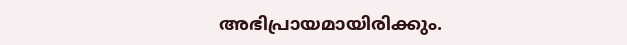അഭിപ്രായമായിരിക്കും.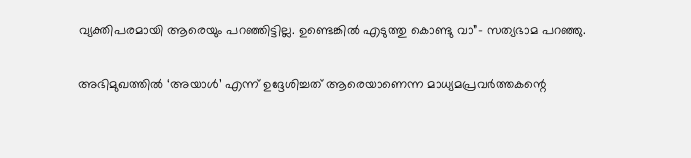വ്യക്തിപരമായി ആരെയും പറഞ്ഞിട്ടില്ല. ഉണ്ടെങ്കില്‍ എടുത്തു കൊണ്ടു വാ”- സത്യഭാമ പറഞ്ഞു.

അഭിമുഖത്തില്‍ ‘അയാള്‍’ എന്ന് ഉദ്ദേശിച്ചത് ആരെയാണെന്ന മാധ്യമപ്രവര്‍ത്തകന്റെ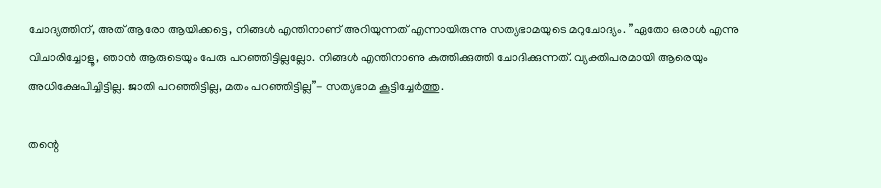ചോദ്യത്തിന്, അത് ആരോ ആയിക്കട്ടെ, നിങ്ങള്‍ എന്തിനാണ് അറിയുന്നത് എന്നായിരുന്നു സത്യഭാമയുടെ മറുചോദ്യം. ”ഏതോ ഒരാള്‍ എന്നു വിചാരിച്ചോളൂ, ഞാന്‍ ആരുടെയും പേരു പറഞ്ഞിട്ടില്ലല്ലോ. നിങ്ങള്‍ എന്തിനാണു കുത്തിക്കുത്തി ചോദിക്കുന്നത്. വ്യക്തിപരമായി ആരെയും അധിക്ഷേപിച്ചിട്ടില്ല. ജാതി പറഞ്ഞിട്ടില്ല, മതം പറഞ്ഞിട്ടില്ല”- സത്യഭാമ കൂട്ടിച്ചേര്‍ത്തു.

തന്റെ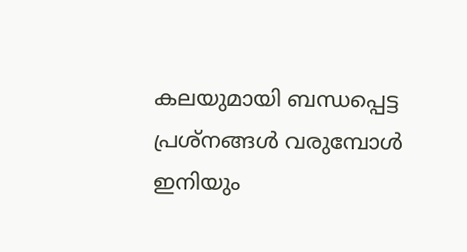കലയുമായി ബന്ധപ്പെട്ട പ്രശ്‌നങ്ങള്‍ വരുമ്പോള്‍ ഇനിയും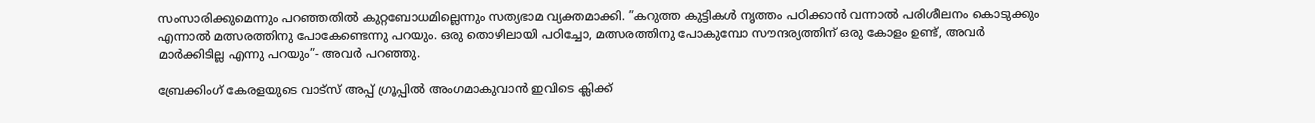സംസാരിക്കുമെന്നും പറഞ്ഞതില്‍ കുറ്റബോധമില്ലെന്നും സത്യഭാമ വ്യക്തമാക്കി. ”കറുത്ത കുട്ടികള്‍ നൃത്തം പഠിക്കാന്‍ വന്നാല്‍ പരിശീലനം കൊടുക്കും എന്നാല്‍ മത്സരത്തിനു പോകേണ്ടെന്നു പറയും. ഒരു തൊഴിലായി പഠിച്ചോ, മത്സരത്തിനു പോകുമ്പോ സൗന്ദര്യത്തിന് ഒരു കോളം ഉണ്ട്, അവര്‍ മാര്‍ക്കിടില്ല എന്നു പറയും”- അവര്‍ പറഞ്ഞു.

ബ്രേക്കിംഗ് കേരളയുടെ വാട്സ് അപ്പ് ഗ്രൂപ്പിൽ അംഗമാകുവാൻ ഇവിടെ ക്ലിക്ക്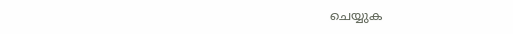ചെയ്യുക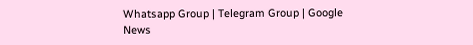Whatsapp Group | Telegram Group | Google News